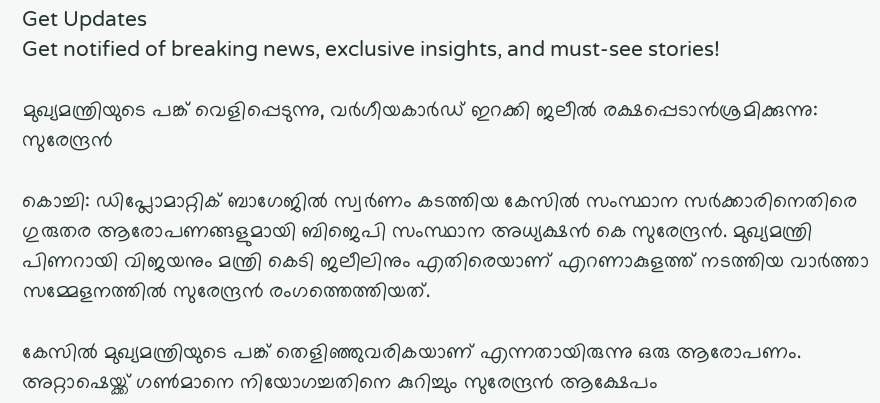Get Updates
Get notified of breaking news, exclusive insights, and must-see stories!

മുഖ്യമന്ത്രിയുടെ പങ്ക് വെളിപ്പെടുന്നു, വര്‍ഗീയകാർഡ് ഇറക്കി ജലീൽ രക്ഷപ്പെടാൻശ്രമിക്കുന്നു: സുരേന്ദ്രൻ

കൊച്ചി: ഡിപ്ലോമാറ്റിക് ബാഗേജില്‍ സ്വര്‍ണം കടത്തിയ കേസില്‍ സംസ്ഥാന സര്‍ക്കാരിനെതിരെ ഗുരുതര ആരോപണങ്ങളുമായി ബിജെപി സംസ്ഥാന അധ്യക്ഷന്‍ കെ സുരേന്ദ്രന്‍. മുഖ്യമന്ത്രി പിണറായി വിജയനും മന്ത്രി കെടി ജലീലിനും എതിരെയാണ് എറണാകുളത്ത് നടത്തിയ വാര്‍ത്താ സമ്മേളനത്തില്‍ സുരേന്ദ്രന്‍ രംഗത്തെത്തിയത്.

കേസില്‍ മുഖ്യമന്ത്രിയുടെ പങ്ക് തെളിഞ്ഞുവരികയാണ് എന്നതായിരുന്നു ഒരു ആരോപണം. അറ്റാഷെയ്ക്ക് ഗണ്‍മാനെ നിയോഗച്ചതിനെ കുറിച്ചും സുരേന്ദ്രന്‍ ആക്ഷേപം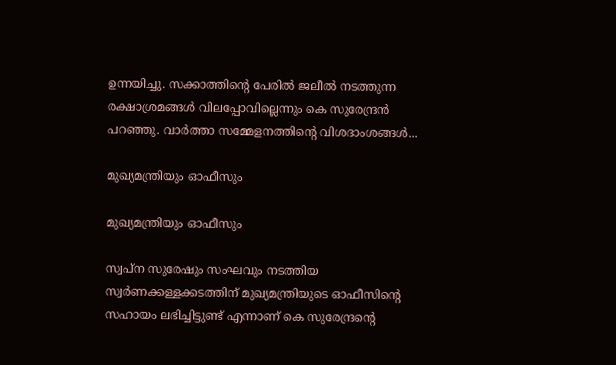ഉന്നയിച്ചു. സക്കാത്തിന്റെ പേരില്‍ ജലീല്‍ നടത്തുന്ന രക്ഷാശ്രമങ്ങള്‍ വിലപ്പോവില്ലെന്നും കെ സുരേന്ദ്രന്‍ പറഞ്ഞു. വാര്‍ത്താ സമ്മേളനത്തിന്റെ വിശദാംശങ്ങള്‍...

മുഖ്യമന്ത്രിയും ഓഫീസും

മുഖ്യമന്ത്രിയും ഓഫീസും

സ്വപ്‌ന സുരേഷും സംഘവും നടത്തിയ സ്വര്‍ണക്കള്ളക്കടത്തിന് മുഖ്യമന്ത്രിയുടെ ഓഫീസിന്റെ സഹായം ലഭിച്ചിട്ടുണ്ട് എന്നാണ് കെ സുരേന്ദ്രന്റെ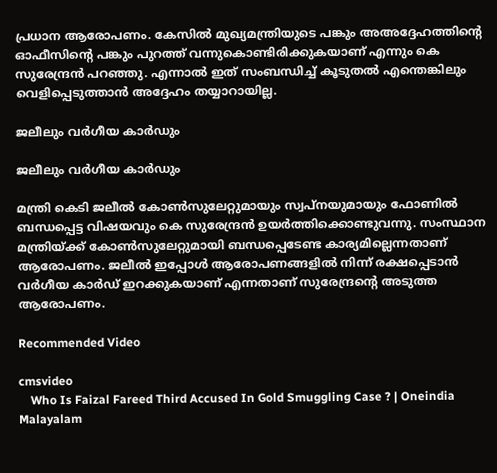പ്രധാന ആരോപണം. കേസില്‍ മുഖ്യമന്ത്രിയുടെ പങ്കും അഅദ്ദേഹത്തിന്റെ ഓഫീസിന്റെ പങ്കും പുറത്ത് വന്നുകൊണ്ടിരിക്കുകയാണ് എന്നും കെ സുരേന്ദ്രന്‍ പറഞ്ഞു. എന്നാല്‍ ഇത് സംബന്ധിച്ച് കൂടുതല്‍ എന്തെങ്കിലും വെളിപ്പെടുത്താന്‍ അദ്ദേഹം തയ്യാറായില്ല.

ജലീലും വര്‍ഗീയ കാര്‍ഡും

ജലീലും വര്‍ഗീയ കാര്‍ഡും

മന്ത്രി കെടി ജലീല്‍ കോണ്‍സുലേറ്റുമായും സ്വപ്‌നയുമായും ഫോണില്‍ ബന്ധപ്പെട്ട വിഷയവും കെ സുരേന്ദ്രന്‍ ഉയര്‍ത്തിക്കൊണ്ടുവന്നു. സംസ്ഥാന മന്ത്രിയ്ക്ക് കോണ്‍സുലേറ്റുമായി ബന്ധപ്പെടേണ്ട കാര്യമില്ലെന്നതാണ് ആരോപണം. ജലീല്‍ ഇപ്പോള്‍ ആരോപണങ്ങളില്‍ നിന്ന് രക്ഷപ്പെടാന്‍ വര്‍ഗീയ കാര്‍ഡ് ഇറക്കുകയാണ് എന്നതാണ് സുരേന്ദ്രന്റെ അടുത്ത ആരോപണം.

Recommended Video

cmsvideo
    Who Is Faizal Fareed Third Accused In Gold Smuggling Case ? | Oneindia Malayalam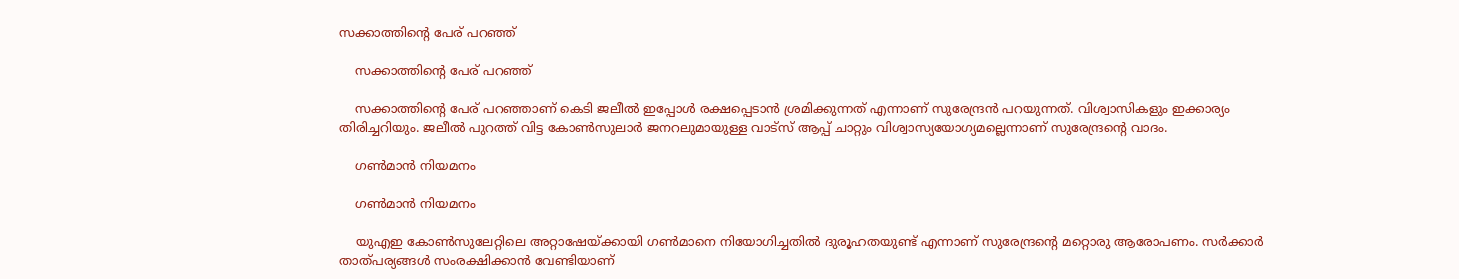സക്കാത്തിന്റെ പേര് പറഞ്ഞ്

    സക്കാത്തിന്റെ പേര് പറഞ്ഞ്

    സക്കാത്തിന്റെ പേര് പറഞ്ഞാണ് കെടി ജലീല്‍ ഇപ്പോള്‍ രക്ഷപ്പെടാന്‍ ശ്രമിക്കുന്നത് എന്നാണ് സുരേന്ദ്രന്‍ പറയുന്നത്. വിശ്വാസികളും ഇക്കാര്യം തിരിച്ചറിയും. ജലീല്‍ പുറത്ത് വിട്ട കോണ്‍സുലാര്‍ ജനറലുമായുള്ള വാട്‌സ് ആപ്പ് ചാറ്റും വിശ്വാസ്യയോഗ്യമല്ലെന്നാണ് സുരേന്ദ്രന്റെ വാദം.

    ഗണ്‍മാന്‍ നിയമനം

    ഗണ്‍മാന്‍ നിയമനം

    യുഎഇ കോണ്‍സുലേറ്റിലെ അറ്റാഷേയ്ക്കായി ഗണ്‍മാനെ നിയോഗിച്ചതില്‍ ദുരൂഹതയുണ്ട് എന്നാണ് സുരേന്ദ്രന്റെ മറ്റൊരു ആരോപണം. സര്‍ക്കാര്‍ താത്പര്യങ്ങള്‍ സംരക്ഷിക്കാന്‍ വേണ്ടിയാണ്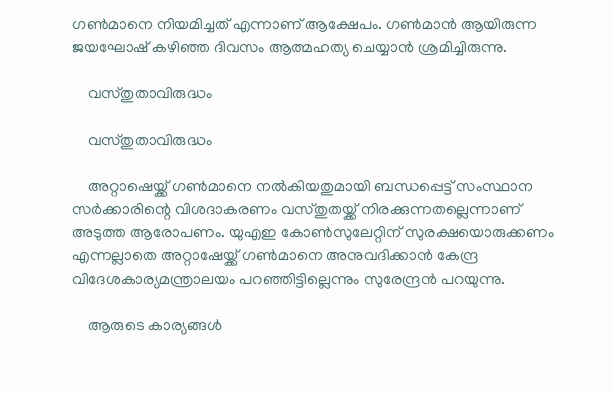ഗണ്‍മാനെ നിയമിച്ചത് എന്നാണ് ആക്ഷേപം. ഗണ്‍മാന്‍ ആയിരുന്ന ജയഘോഷ് കഴിഞ്ഞ ദിവസം ആത്മഹത്യ ചെയ്യാന്‍ ശ്രമിച്ചിരുന്നു.

    വസ്തുതാവിരുദ്ധം

    വസ്തുതാവിരുദ്ധം

    അറ്റാഷെയ്ക്ക് ഗണ്‍മാനെ നല്‍കിയതുമായി ബന്ധപ്പെട്ട് സംസ്ഥാന സര്‍ക്കാരിന്റെ വിശദാകരണം വസ്തുതയ്ക്ക് നിരക്കുന്നതല്ലെന്നാണ് അടുത്ത ആരോപണം. യുഎഇ കോണ്‍സുലേറ്റിന് സുരക്ഷയൊരുക്കണം എന്നല്ലാതെ അറ്റാഷേയ്ക്ക് ഗണ്‍മാനെ അനുവദിക്കാന്‍ കേന്ദ്ര വിദേശകാര്യമന്ത്രാലയം പറഞ്ഞിട്ടില്ലെന്നും സുരേന്ദ്രന്‍ പറയുന്നു.

    ആരുടെ കാര്യങ്ങള്‍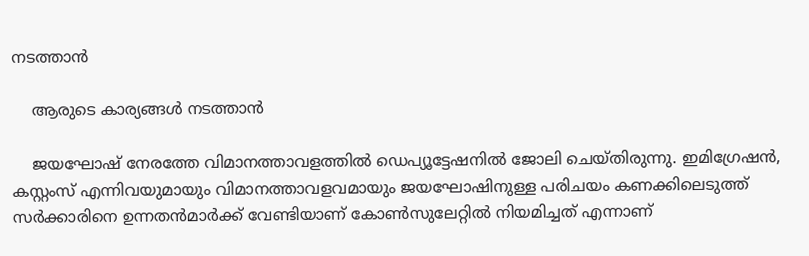നടത്താന്‍

    ആരുടെ കാര്യങ്ങള്‍ നടത്താന്‍

    ജയഘോഷ് നേരത്തേ വിമാനത്താവളത്തില്‍ ഡെപ്യൂട്ടേഷനില്‍ ജോലി ചെയ്തിരുന്നു. ഇമിഗ്രേഷന്‍, കസ്റ്റംസ് എന്നിവയുമായും വിമാനത്താവളവമായും ജയഘോഷിനുള്ള പരിചയം കണക്കിലെടുത്ത് സര്‍ക്കാരിനെ ഉന്നതന്‍മാര്‍ക്ക് വേണ്ടിയാണ് കോണ്‍സുലേറ്റില്‍ നിയമിച്ചത് എന്നാണ്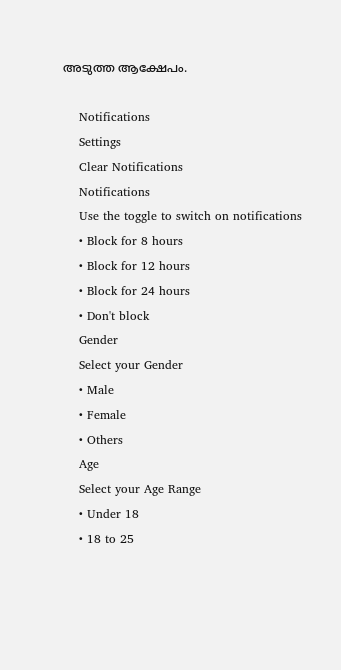അടുത്ത ആക്ഷേപം.

    Notifications
    Settings
    Clear Notifications
    Notifications
    Use the toggle to switch on notifications
    • Block for 8 hours
    • Block for 12 hours
    • Block for 24 hours
    • Don't block
    Gender
    Select your Gender
    • Male
    • Female
    • Others
    Age
    Select your Age Range
    • Under 18
    • 18 to 25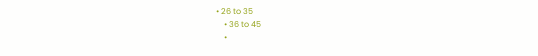• 26 to 35
    • 36 to 45
    •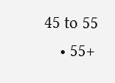45 to 55
    • 55+